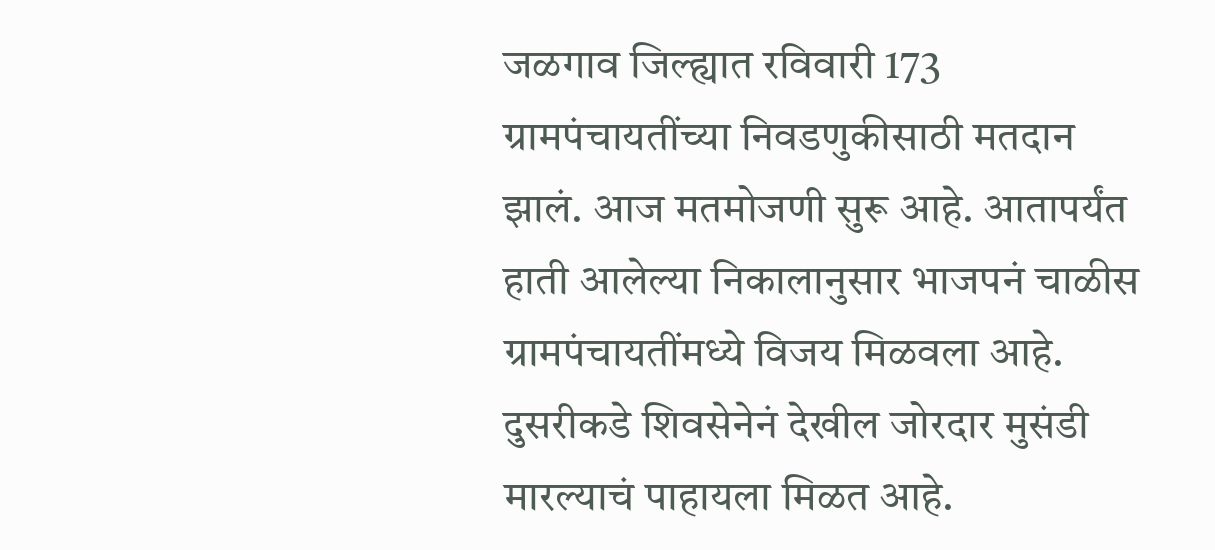जळगाव जिल्ह्यात रविवारी 173 ग्रामपंचायतींच्या निवडणुकीसाठी मतदान झालं. आज मतमोजणी सुरू आहे. आतापर्यंत हाती आलेल्या निकालानुसार भाजपनं चाळीस ग्रामपंचायतींमध्ये विजय मिळवला आहे. दुसरीकडे शिवसेनेनं देखील जोरदार मुसंडी मारल्याचं पाहायला मिळत आहे.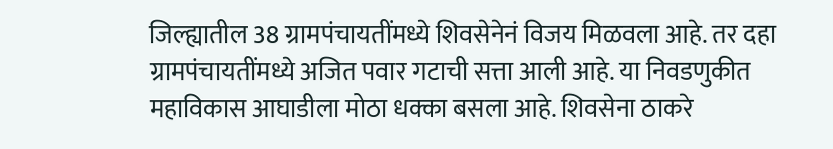जिल्ह्यातील 38 ग्रामपंचायतींमध्ये शिवसेनेनं विजय मिळवला आहे. तर दहा ग्रामपंचायतींमध्ये अजित पवार गटाची सत्ता आली आहे. या निवडणुकीत महाविकास आघाडीला मोठा धक्का बसला आहे. शिवसेना ठाकरे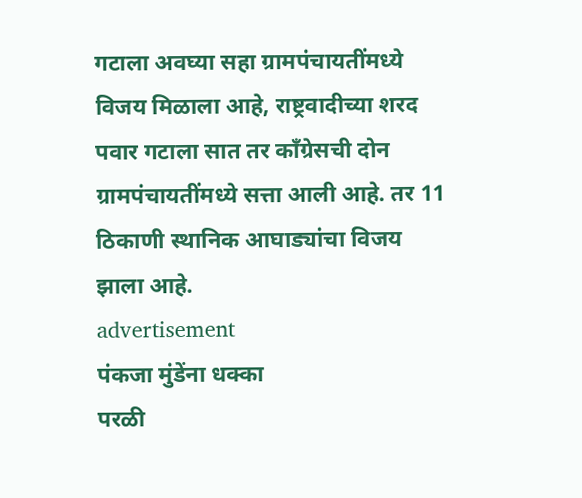गटाला अवघ्या सहा ग्रामपंचायतींमध्ये विजय मिळाला आहे, राष्ट्रवादीच्या शरद पवार गटाला सात तर काँग्रेसची दोन ग्रामपंचायतींमध्ये सत्ता आली आहे. तर 11 ठिकाणी स्थानिक आघाड्यांचा विजय झाला आहे.
advertisement
पंकजा मुंडेंना धक्का
परळी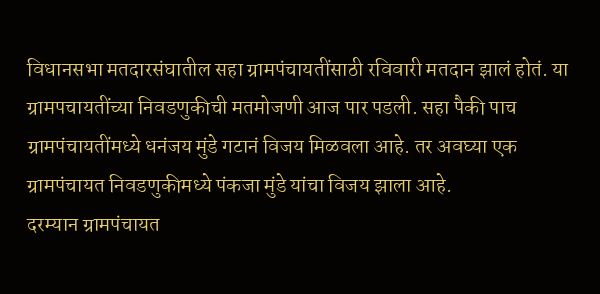विधानसभा मतदारसंघातील सहा ग्रामपंचायतींसाठी रविवारी मतदान झालं होतं. या ग्रामपचायतींच्या निवडणुकीची मतमोजणी आज पार पडली. सहा पैकी पाच ग्रामपंचायतींमध्ये धनंजय मुंडे गटानं विजय मिळवला आहे. तर अवघ्या एक ग्रामपंचायत निवडणुकीमध्ये पंकजा मुंडे यांचा विजय झाला आहे.
दरम्यान ग्रामपंचायत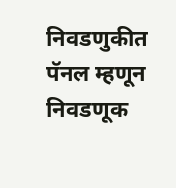निवडणुकीत पॅनल म्हणून निवडणूक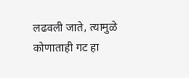लढवली जाते, त्यामुळे कोणाताही गट हा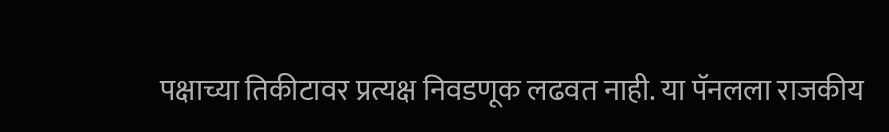पक्षाच्या तिकीटावर प्रत्यक्ष निवडणूक लढवत नाही. या पॅनलला राजकीय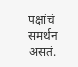पक्षांचं समर्थन असतं.